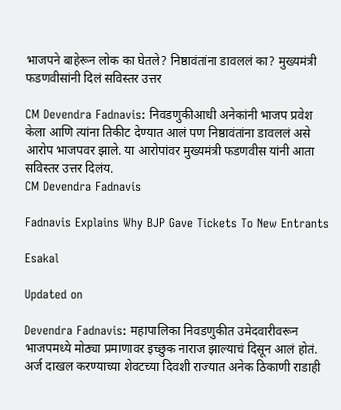भाजपने बाहेरून लोक का घेतले? निष्ठावंतांना डावललं का? मुख्यमंत्री फडणवीसांनी दिलं सविस्तर उत्तर

CM Devendra Fadnavis: निवडणुकीआधी अनेकांनी भाजप प्रवेश केला आणि त्यांना तिकीट देण्यात आलं पण निष्ठावंतांना डावललं असे आरोप भाजपवर झाले. या आरोपांवर मुख्यमंत्री फडणवीस यांनी आता सविस्तर उत्तर दिलंय.
CM Devendra Fadnavis

Fadnavis Explains Why BJP Gave Tickets To New Entrants

Esakal

Updated on

Devendra Fadnavis: महापालिका निवडणुकीत उमेदवारीवरून भाजपमध्ये मोठ्या प्रमाणावर इच्छुक नाराज झाल्याचं दिसून आलं होतं. अर्ज दाखल करण्याच्या शेवटच्या दिवशी राज्यात अनेक ठिकाणी राडाही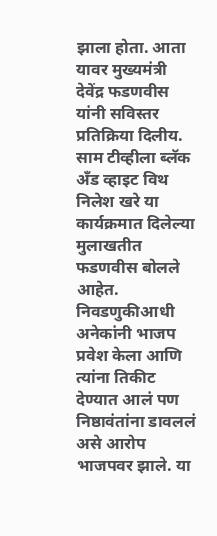झाला होता. आता यावर मुख्यमंत्री देवेंद्र फडणवीस यांनी सविस्तर प्रतिक्रिया दिलीय. साम टीव्हीला ब्लॅक अँड व्हाइट विथ निलेश खरे या कार्यक्रमात दिलेल्या मुलाखतीत फडणवीस बोलले आहेत. निवडणुकीआधी अनेकांनी भाजप प्रवेश केला आणि त्यांना तिकीट देण्यात आलं पण निष्ठावंतांना डावललं असे आरोप भाजपवर झाले. या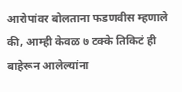आरोपांवर बोलताना फडणवीस म्हणाले की, आम्ही केवळ ७ टक्के तिकिटं ही बाहेरून आलेल्यांना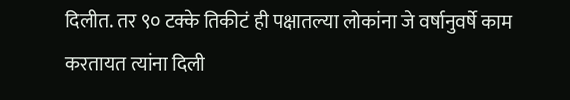दिलीत. तर ९० टक्के तिकीटं ही पक्षातल्या लोकांना जे वर्षानुवर्षे काम करतायत त्यांना दिली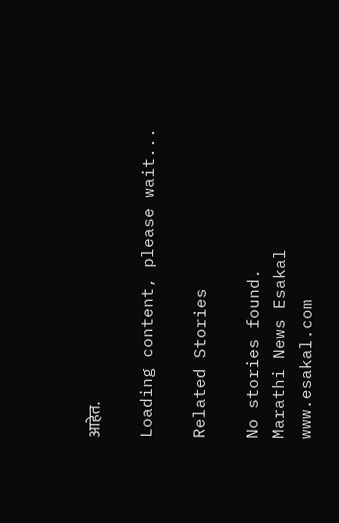आहेत.

Loading content, please wait...

Related Stories

No stories found.
Marathi News Esakal
www.esakal.com